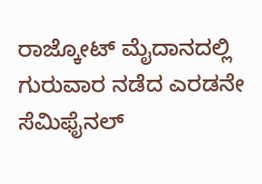ರಾಜ್ಕೋಟ್ ಮೈದಾನದಲ್ಲಿ ಗುರುವಾರ ನಡೆದ ಎರಡನೇ ಸೆಮಿಫೈನಲ್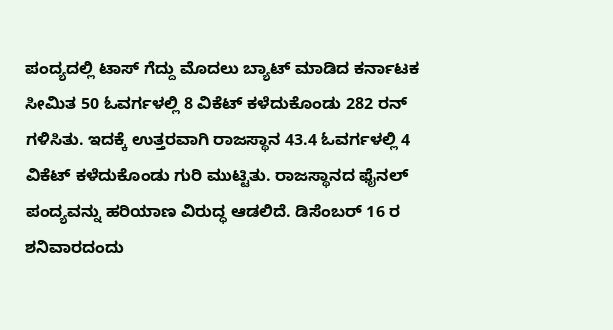ಪಂದ್ಯದಲ್ಲಿ ಟಾಸ್ ಗೆದ್ದು ಮೊದಲು ಬ್ಯಾಟ್ ಮಾಡಿದ ಕರ್ನಾಟಕ ಸೀಮಿತ 50 ಓವರ್ಗಳಲ್ಲಿ 8 ವಿಕೆಟ್ ಕಳೆದುಕೊಂಡು 282 ರನ್ ಗಳಿಸಿತು. ಇದಕ್ಕೆ ಉತ್ತರವಾಗಿ ರಾಜಸ್ಥಾನ 43.4 ಓವರ್ಗಳಲ್ಲಿ 4 ವಿಕೆಟ್ ಕಳೆದುಕೊಂಡು ಗುರಿ ಮುಟ್ಟಿತು. ರಾಜಸ್ಥಾನದ ಫೈನಲ್ ಪಂದ್ಯವನ್ನು ಹರಿಯಾಣ ವಿರುದ್ಧ ಆಡಲಿದೆ. ಡಿಸೆಂಬರ್ 16 ರ ಶನಿವಾರದಂದು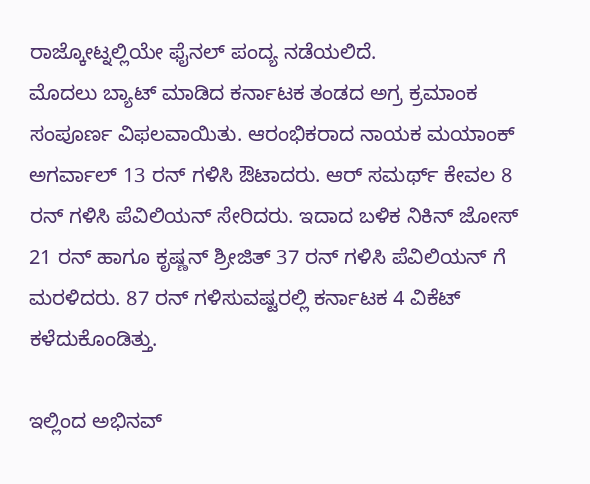ರಾಜ್ಕೋಟ್ನಲ್ಲಿಯೇ ಫೈನಲ್ ಪಂದ್ಯ ನಡೆಯಲಿದೆ.
ಮೊದಲು ಬ್ಯಾಟ್ ಮಾಡಿದ ಕರ್ನಾಟಕ ತಂಡದ ಅಗ್ರ ಕ್ರಮಾಂಕ ಸಂಪೂರ್ಣ ವಿಫಲವಾಯಿತು. ಆರಂಭಿಕರಾದ ನಾಯಕ ಮಯಾಂಕ್ ಅಗರ್ವಾಲ್ 13 ರನ್ ಗಳಿಸಿ ಔಟಾದರು. ಆರ್ ಸಮರ್ಥ್ ಕೇವಲ 8 ರನ್ ಗಳಿಸಿ ಪೆವಿಲಿಯನ್ ಸೇರಿದರು. ಇದಾದ ಬಳಿಕ ನಿಕಿನ್ ಜೋಸ್ 21 ರನ್ ಹಾಗೂ ಕೃಷ್ಣನ್ ಶ್ರೀಜಿತ್ 37 ರನ್ ಗಳಿಸಿ ಪೆವಿಲಿಯನ್ ಗೆ ಮರಳಿದರು. 87 ರನ್ ಗಳಿಸುವಷ್ಟರಲ್ಲಿ ಕರ್ನಾಟಕ 4 ವಿಕೆಟ್ ಕಳೆದುಕೊಂಡಿತ್ತು.

ಇಲ್ಲಿಂದ ಅಭಿನವ್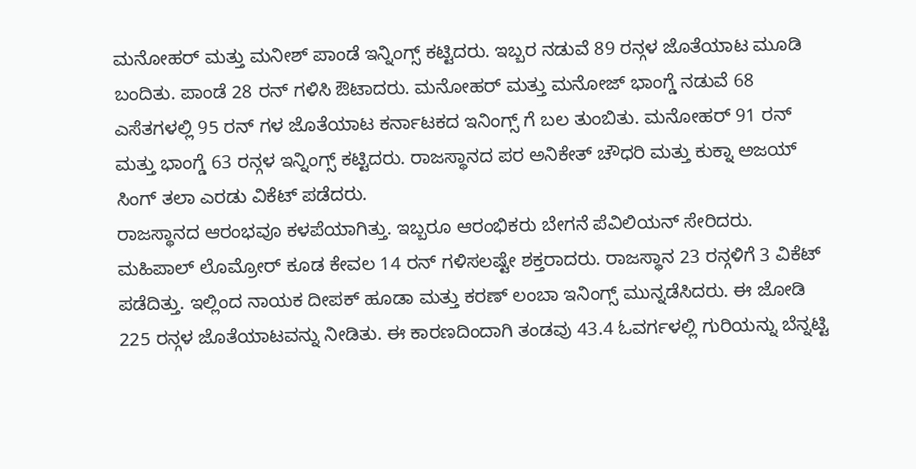ಮನೋಹರ್ ಮತ್ತು ಮನೀಶ್ ಪಾಂಡೆ ಇನ್ನಿಂಗ್ಸ್ ಕಟ್ಟಿದರು. ಇಬ್ಬರ ನಡುವೆ 89 ರನ್ಗಳ ಜೊತೆಯಾಟ ಮೂಡಿ ಬಂದಿತು. ಪಾಂಡೆ 28 ರನ್ ಗಳಿಸಿ ಔಟಾದರು. ಮನೋಹರ್ ಮತ್ತು ಮನೋಜ್ ಭಾಂಗ್ಡೆ ನಡುವೆ 68 ಎಸೆತಗಳಲ್ಲಿ 95 ರನ್ ಗಳ ಜೊತೆಯಾಟ ಕರ್ನಾಟಕದ ಇನಿಂಗ್ಸ್ ಗೆ ಬಲ ತುಂಬಿತು. ಮನೋಹರ್ 91 ರನ್ ಮತ್ತು ಭಾಂಗ್ಡೆ 63 ರನ್ಗಳ ಇನ್ನಿಂಗ್ಸ್ ಕಟ್ಟಿದರು. ರಾಜಸ್ಥಾನದ ಪರ ಅನಿಕೇತ್ ಚೌಧರಿ ಮತ್ತು ಕುಕ್ನಾ ಅಜಯ್ ಸಿಂಗ್ ತಲಾ ಎರಡು ವಿಕೆಟ್ ಪಡೆದರು.
ರಾಜಸ್ಥಾನದ ಆರಂಭವೂ ಕಳಪೆಯಾಗಿತ್ತು. ಇಬ್ಬರೂ ಆರಂಭಿಕರು ಬೇಗನೆ ಪೆವಿಲಿಯನ್ ಸೇರಿದರು. ಮಹಿಪಾಲ್ ಲೊಮ್ರೋರ್ ಕೂಡ ಕೇವಲ 14 ರನ್ ಗಳಿಸಲಷ್ಟೇ ಶಕ್ತರಾದರು. ರಾಜಸ್ಥಾನ 23 ರನ್ಗಳಿಗೆ 3 ವಿಕೆಟ್ ಪಡೆದಿತ್ತು. ಇಲ್ಲಿಂದ ನಾಯಕ ದೀಪಕ್ ಹೂಡಾ ಮತ್ತು ಕರಣ್ ಲಂಬಾ ಇನಿಂಗ್ಸ್ ಮುನ್ನಡೆಸಿದರು. ಈ ಜೋಡಿ 225 ರನ್ಗಳ ಜೊತೆಯಾಟವನ್ನು ನೀಡಿತು. ಈ ಕಾರಣದಿಂದಾಗಿ ತಂಡವು 43.4 ಓವರ್ಗಳಲ್ಲಿ ಗುರಿಯನ್ನು ಬೆನ್ನಟ್ಟಿ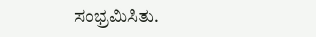ಸಂಭ್ರಮಿಸಿತು.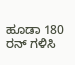ಹೂಡಾ 180 ರನ್ ಗಳಿಸಿ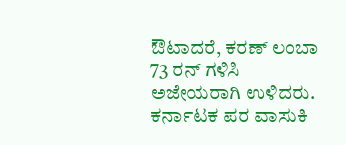ಔಟಾದರೆ, ಕರಣ್ ಲಂಬಾ 73 ರನ್ ಗಳಿಸಿ ಅಜೇಯರಾಗಿ ಉಳಿದರು. ಕರ್ನಾಟಕ ಪರ ವಾಸುಕಿ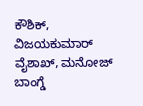ಕೌಶಿಕ್, ವಿಜಯಕುಮಾರ್ ವೈಶಾಖ್, ಮನೋಜ್ ಬಾಂಗ್ಡೆ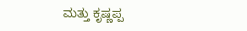ಮತ್ತು ಕೃಷ್ಣಪ್ಪ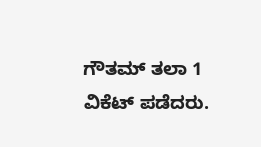ಗೌತಮ್ ತಲಾ 1 ವಿಕೆಟ್ ಪಡೆದರು.